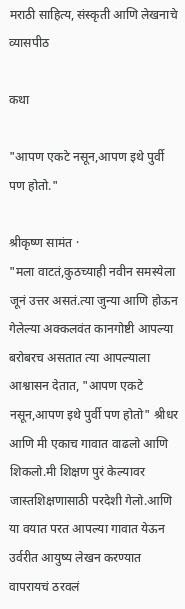मराठी साहित्य, संस्कृती आणि लेखनाचे व्यासपीठ

कथा

"आपण एकटे नसून,आपण इथे पुर्वी पण होतो."

श्रीकृष्ण सामंत ·
"मला वाटतं,कुठच्याही नवीन समस्येला जूनं उत्तर असतं.त्या जुन्या आणि होऊन गेलेल्या अक्कलवंत कानगोष्टी आपल्या बरोबरच असतात त्या आपल्याला आश्वासन देतात, "आपण एकटे नसून,आपण इथे पुर्वी पण होतो" श्रीधर आणि मी एकाच गावात वाढलो आणि शिकलो.मी शिक्षण पुरं केल्यावर जास्तशिक्षणासाठी परदेशी गेलो.आणि या वयात परत आपल्या गावात येऊन उर्वरीत आयुष्य लेखन करण्यात वापरायचं ठरवलं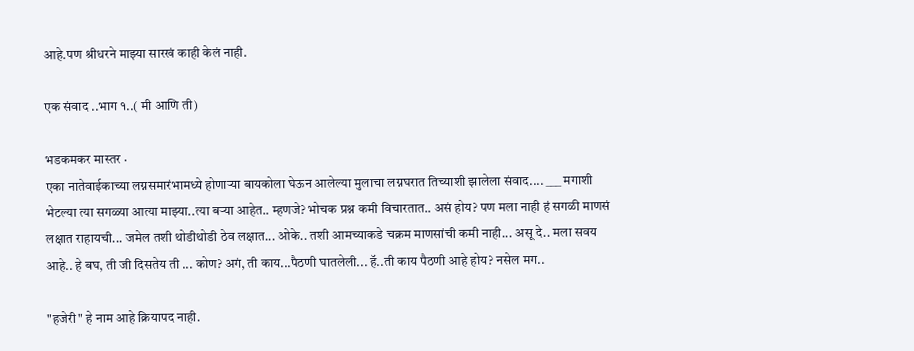आहे.पण श्रीधरने माझ्या सारखं काही केलं नाही.

एक संवाद ..भाग १..( मी आणि ती)

भडकमकर मास्तर ·
एका नातेवाईकाच्या लग्नसमारंभामध्ये होणार्‍या बायकोला घेऊन आलेल्या मुलाचा लग्नघरात तिच्याशी झालेला संवाद.... ___ मगाशी भेटल्या त्या सगळ्या आत्या माझ्या..त्या बर्‍या आहेत.. म्हणजे? भोचक प्रश्न कमी विचारतात.. असं होय? पण मला नाही हं सगळी माणसं लक्षात राहायची... जमेल तशी थोडीथोडी ठेव लक्षात... ओके.. तशी आमच्याकडे चक्रम माणसांची कमी नाही... असू दे.. मला सवय आहे.. हे बघ, ती जी दिसतेय ती ... कोण? अगं, ती काय...पैठणी घातलेली... हॅ..ती काय पैठणी आहे होय? नसेल मग..

"हजेरी" हे नाम आहे क्रियापद नाही.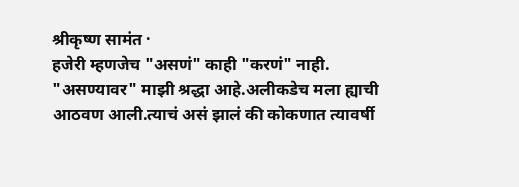श्रीकृष्ण सामंत ·
हजेरी म्हणजेच "असणं" काही "करणं" नाही. "असण्यावर" माझी श्रद्धा आहे.अलीकडेच मला ह्याची आठवण आली.त्याचं असं झालं की कोकणात त्यावर्षी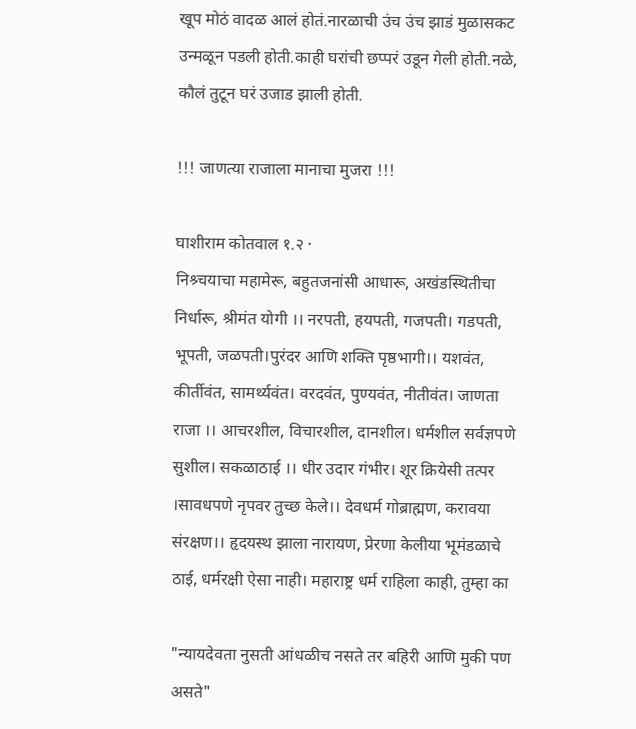खूप मोठं वादळ आलं होतं.नारळाची उंच उंच झाडं मुळासकट उन्मळून पडली होती.काही घरांची छप्परं उडून गेली होती.नळे, कौलं तुटून घरं उजाड झाली होती.

!!! जाणत्या राजाला मानाचा मुजरा !!!

घाशीराम कोतवाल १.२ ·
निश्र्चयाचा महामेरू, बहुतजनांसी आधारू, अखंडस्थितीचा निर्धारू, श्रीमंत योगी ।। नरपती, हयपती, गजपती। गडपती, भूपती, जळपती।पुरंदर आणि शक्ति पृष्ठभागी।। यशवंत, कीर्तीवंत, सामर्थ्यवंत। वरदवंत, पुण्यवंत, नीतीवंत। जाणता राजा ।। आचरशील, विचारशील, दानशील। धर्मशील सर्वज्ञपणे सुशील। सकळाठाई ।। धीर उदार गंभीर। शूर क्रियेसी तत्पर ।सावधपणे नृपवर तुच्छ केले।। देवधर्म गोब्राह्मण, करावया संरक्षण।। हृदयस्थ झाला नारायण, प्रेरणा केलीया भूमंडळाचे ठाई, धर्मरक्षी ऐसा नाही। महाराष्ट्र धर्म राहिला काही, तुम्हा का

"न्यायदेवता नुसती आंधळीच नसते तर बहिरी आणि मुकी पण असते"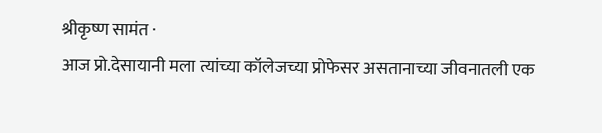श्रीकृष्ण सामंत ·
आज प्रो.देसायानी मला त्यांच्या कॉलेजच्या प्रोफेसर असतानाच्या जीवनातली एक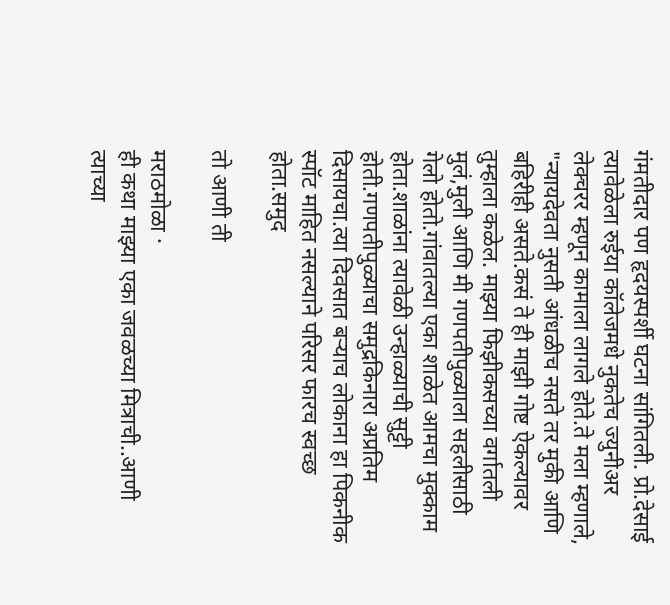गंमतीदार पण हृदयस्पर्शी घटना सांगितली. प्रो.देसाई त्यावेळेला रुईया कॉलेजमधे नुकतेच ज्युनीअर लेक्चरर म्हणून कामाला लागले होते.ते मला म्हणाले, "न्यायदेवता नुसती आंधळीच नसते तर मुकी आणि बहिरीही असते.कसं ते ही माझी गोष्ट ऐकल्यावर तुम्हाला कळेल. माझ्या फिझीकसच्या वर्गातली मुलं,मुली आणि मी गणपतीपुळ्याला सहलीसाठी गेलो होतो.गांवातल्या एका शाळेत आमचा मुक्काम होता.शाळांना त्यावेळी उन्हाळ्याची सुट्टी होती.गणपतीपुळ्याचा समुद्रकिनारा अप्रतिम दिसायचा.त्या दिवसात बर्‍याच लोकाना हा पिकनीक स्पॉट माहित नसल्याने परिसर फारच स्वच्छ होता.समुद

तो आणी ती

मराठमोळा ·
ही कथा माझ्या एका जवळच्या मित्राची..आणी त्याच्या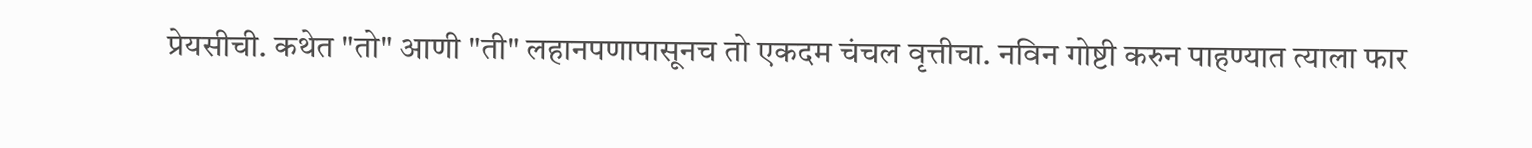प्रेयसीची. कथेत "तो" आणी "ती" लहानपणापासूनच तो एकदम चंचल वृत्तीचा. नविन गोष्टी करुन पाहण्यात त्याला फार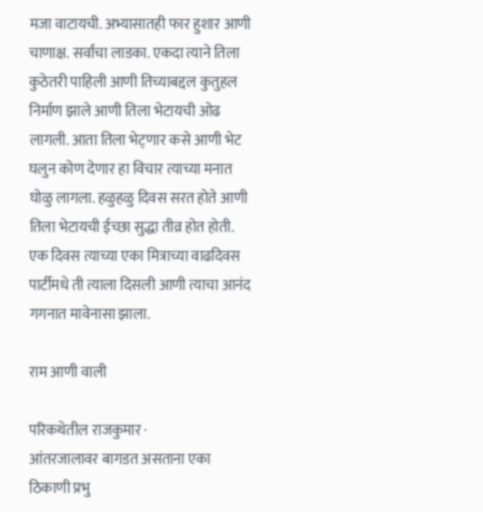मजा वाटायची. अभ्यासातही फार हुशार आणी चाणाक्ष. सर्वांचा लाडका. एकदा त्याने तिला कुठेतरी पाहिली आणी तिच्याबद्दल कुतुहल निर्माण झाले आणी तिला भेटायची ओढ लागली. आता तिला भेट्णार कसे आणी भेट घलुन कोण देणार हा विचार त्याच्या मनात घोळु लागला. हळुहळु दिवस सरत होते आणी तिला भेटायची ईच्छा सुद्धा तीव्र होत होती. एक दिवस त्याच्या एका मित्राच्या वाढदिवस पार्टीमधे ती त्याला दिसली आणी त्याचा आनंद गगनात मावेनासा झाला.

राम आणी वाली

परिकथेतील राजकुमार ·
आंतरजालावर बागडत असताना एका ठिकाणी प्रभु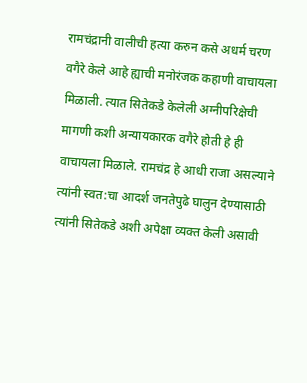रामचंद्रानी वालीची हत्या करुन कसे अधर्म चरण वगैरे केले आहे ह्याची मनोरंजक कहाणी वाचायला मिळाली. त्यात सितेकडे केलेली अग्नीपरिक्षेची मागणी कशी अन्यायकारक वगैरे होती हे ही वाचायला मिळाले. रामचंद्र हे आधी राजा असल्याने त्यांनी स्वत:चा आदर्श जनतेपुढे घालुन देण्यासाठी त्यांनी सितेकडे अशी अपेक्षा व्यक्त केली असावी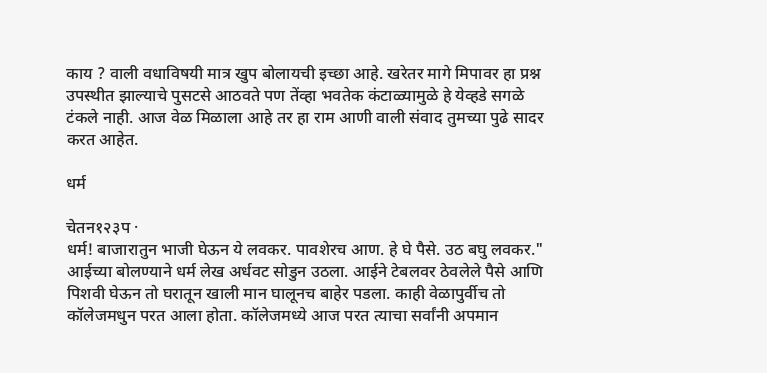काय ? वाली वधाविषयी मात्र खुप बोलायची इच्छा आहे. खरेतर मागे मिपावर हा प्रश्न उपस्थीत झाल्याचे पुसटसे आठवते पण तेंव्हा भवतेक कंटाळ्यामुळे हे येव्हडे सगळे टंकले नाही. आज वेळ मिळाला आहे तर हा राम आणी वाली संवाद तुमच्या पुढे सादर करत आहेत.

धर्म

चेतन१२३प ·
धर्म! बाजारातुन भाजी घेऊन ये लवकर. पावशेरच आण. हे घे पैसे. उठ बघु लवकर." आईच्या बोलण्याने धर्म लेख अर्धवट सोडुन उठला. आईने टेबलवर ठेवलेले पैसे आणि पिशवी घेऊन तो घरातून खाली मान घालूनच बाहेर पडला. काही वेळापुर्वीच तो कॉलेजमधुन परत आला होता. कॉलेजमध्ये आज परत त्याचा सर्वांनी अपमान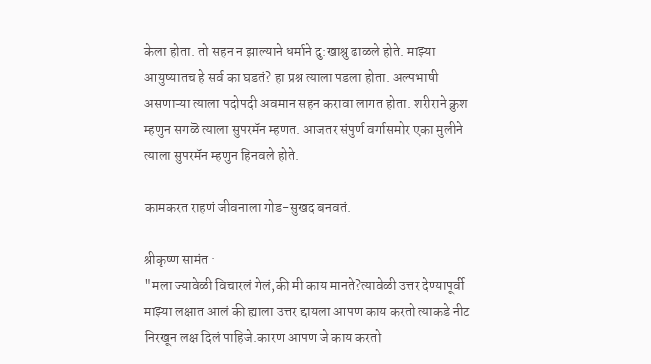केला होता. तो सहन न झाल्याने धर्माने दु:खाश्रु ढाळले होते. माझ्या आयुष्यातच हे सर्व का घडतं? हा प्रश्न त्याला पडला होता. अल्पभाषी असणाऱ्या त्याला पदोपदी अवमान सहन करावा लागत होता. शरीराने क्रुश म्हणुन सगळॆ त्याला सुपरमॅन म्हणत. आजतर संपुर्ण वर्गासमोर एका मुलीने त्याला सुपरमॅन म्हणुन हिनवले होते.

कामकरत राहणं जीवनाला गोड-सुखद बनवतं.

श्रीकृष्ण सामंत ·
"मला ज्यावेळी विचारलं गेलं,की मी काय मानते?त्यावेळी उत्तर देण्यापूर्वी माझ्या लक्षात आलं की ह्याला उत्तर द्दायला आपण काय करतो त्याकडे नीट निरखून लक्ष दिलं पाहिजे.कारण आपण जे काय करतो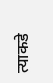त्याकडे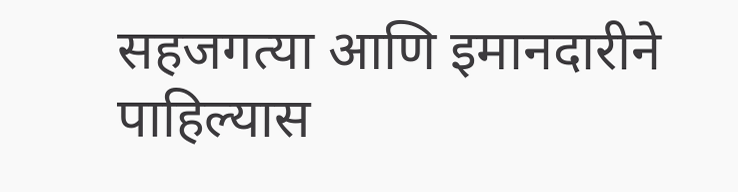सहजगत्या आणि इमानदारीने पाहिल्यास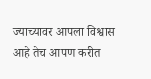ज्याच्यावर आपला विश्वास आहे तेच आपण करीत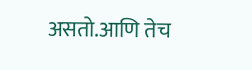असतो.आणि तेच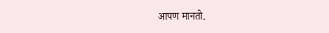आपण मानतो.